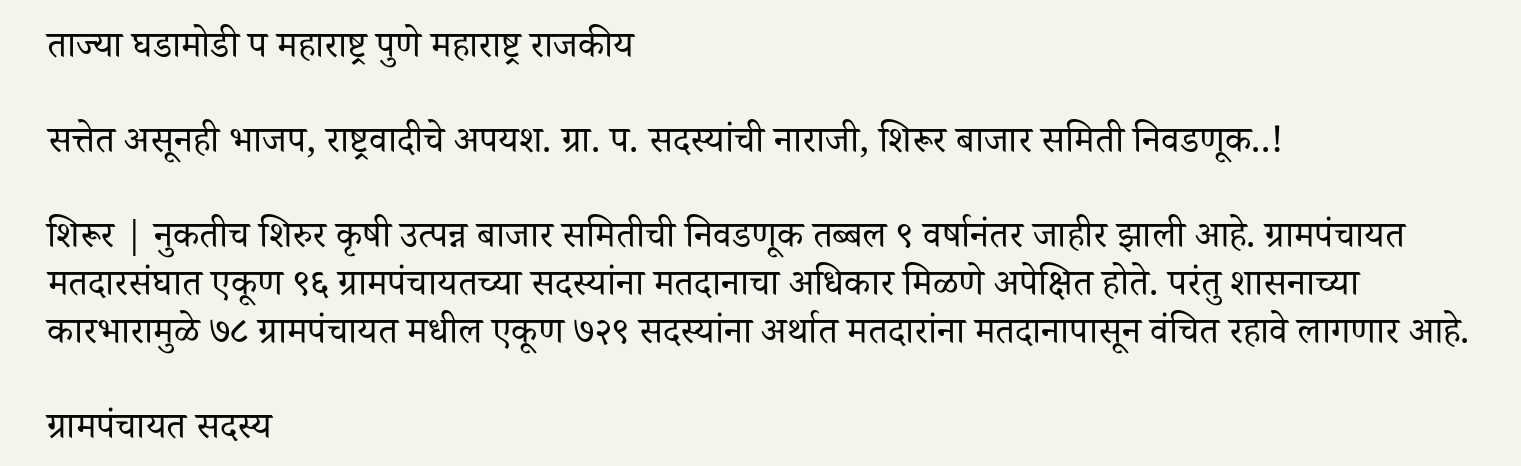ताज्या घडामोडी प महाराष्ट्र पुणे महाराष्ट्र राजकीय

सत्तेत असूनही भाजप, राष्ट्रवादीचे अपयश. ग्रा. प. सदस्यांची नाराजी, शिरूर बाजार समिती निवडणूक..!

शिरूर | नुकतीच शिरुर कृषी उत्पन्न बाजार समितीची निवडणूक तब्बल ९ वर्षानंतर जाहीर झाली आहे. ग्रामपंचायत मतदारसंघात एकूण ९६ ग्रामपंचायतच्या सदस्यांना मतदानाचा अधिकार मिळणे अपेक्षित होते. परंतु शासनाच्या कारभारामुळे ७८ ग्रामपंचायत मधील एकूण ७२९ सदस्यांना अर्थात मतदारांना मतदानापासून वंचित रहावे लागणार आहे.

ग्रामपंचायत सदस्य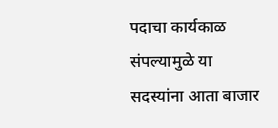पदाचा कार्यकाळ संपल्यामुळे या सदस्यांना आता बाजार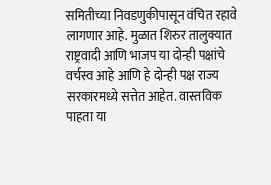समितीच्या निवडणुकीपासून वंचित रहावे लागणार आहे. मुळात शिरुर तालुक्यात राष्ट्रवादी आणि भाजप या दोन्ही पक्षांचे वर्चस्व आहे आणि हे दोन्ही पक्ष राज्य सरकारमध्ये सत्तेत आहेत. वास्तविक पाहता या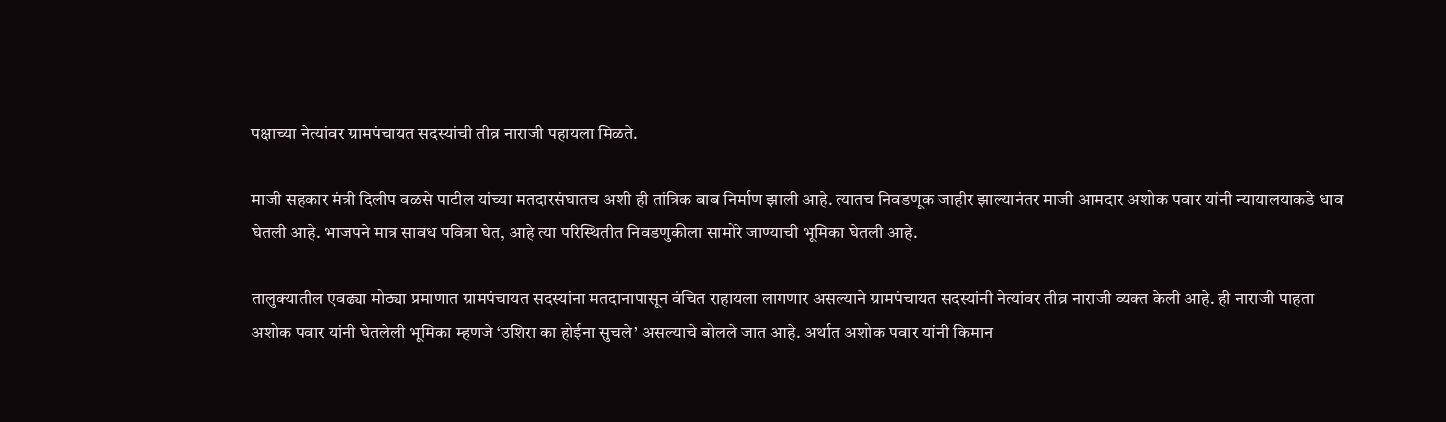पक्षाच्या नेत्यांवर ग्रामपंचायत सदस्यांची तीव्र नाराजी पहायला मिळते.

माजी सहकार मंत्री दिलीप वळसे पाटील यांच्या मतदारसंघातच अशी ही तांत्रिक बाब निर्माण झाली आहे. त्यातच निवडणूक जाहीर झाल्यानंतर माजी आमदार अशोक पवार यांनी न्यायालयाकडे धाव घेतली आहे. भाजपने मात्र सावध पवित्रा घेत, आहे त्या परिस्थितीत निवडणुकीला सामोरे जाण्याची भूमिका घेतली आहे.

तालुक्यातील एवढ्या मोठ्या प्रमाणात ग्रामपंचायत सदस्यांना मतदानापासून वंचित राहायला लागणार असल्याने ग्रामपंचायत सदस्यांनी नेत्यांवर तीव्र नाराजी व्यक्त केली आहे. ही नाराजी पाहता अशोक पवार यांनी घेतलेली भूमिका म्हणजे ‘उशिरा का होईना सुचले’ असल्याचे बोलले जात आहे. अर्थात अशोक पवार यांनी किमान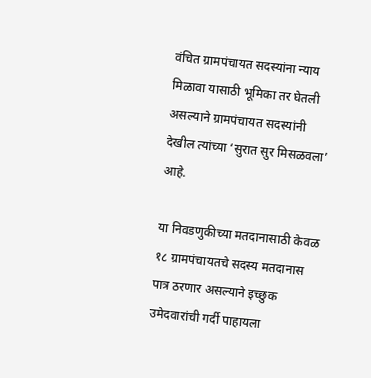वंचित ग्रामपंचायत सदस्यांना न्याय मिळावा यासाठी भूमिका तर घेतली असल्याने ग्रामपंचायत सदस्यांनी देखील त्यांच्या ‘सुरात सुर मिसळवला’ आहे.

या निवडणुकीच्या मतदानासाठी केवळ १८ ग्रामपंचायतचे सदस्य मतदानास पात्र ठरणार असल्याने इच्छुक उमेदवारांची गर्दी पाहायला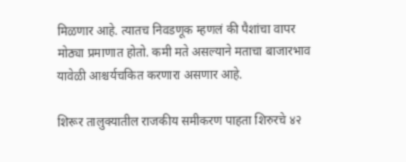मिळणार आहे. त्यातच निवडणूक म्हणलं की पैशांचा वापर मोठ्या प्रमाणात होतो. कमी मते असल्याने मताचा बाजारभाव यावेळी आश्चर्यचकित करणारा असणार आहे.

शिरूर तालुक्यातील राजकीय समीकरण पाहता शिरुरचे ४२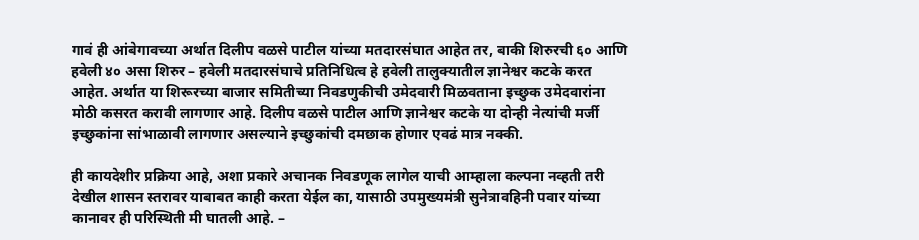गावं ही आंबेगावच्या अर्थात दिलीप वळसे पाटील यांच्या मतदारसंघात आहेत तर, बाकी शिरुरची ६० आणि हवेली ४० असा शिरुर – हवेली मतदारसंघाचे प्रतिनिधित्व हे हवेली तालुक्यातील ज्ञानेश्वर कटके करत आहेत. अर्थात या शिरूरच्या बाजार समितीच्या निवडणुकीची उमेदवारी मिळवताना इच्छुक उमेदवारांना मोठी कसरत करावी लागणार आहे. दिलीप वळसे पाटील आणि ज्ञानेश्वर कटके या दोन्ही नेत्यांची मर्जी इच्छुकांना सांभाळावी लागणार असल्याने इच्छुकांची दमछाक होणार एवढं मात्र नक्की.

ही कायदेशीर प्रक्रिया आहे, अशा प्रकारे अचानक निवडणूक लागेल याची आम्हाला कल्पना नव्हती तरी देखील शासन स्तरावर याबाबत काही करता येईल का, यासाठी उपमुख्यमंत्री सुनेत्रावहिनी पवार यांच्या कानावर ही परिस्थिती मी घातली आहे. –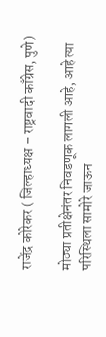राजेंद्र कोरेकर ( जिल्हाध्यक्ष – राष्ट्रवादी काँग्रेस, पुणे)

मोठ्या प्रतीक्षेनंतर निवडणूक लागली आहे, आहे त्या परिस्थिला सामोरे जाऊन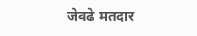जेवढे मतदार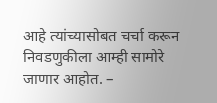आहे त्यांच्यासोबत चर्चा करून निवडणुकीला आम्ही सामोरे जाणार आहोत. –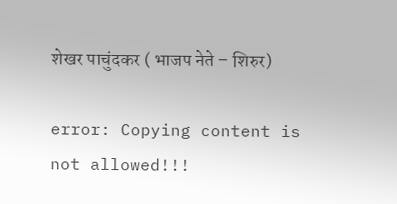शेखर पाचुंदकर ( भाजप नेते – शिरुर)

error: Copying content is not allowed!!!